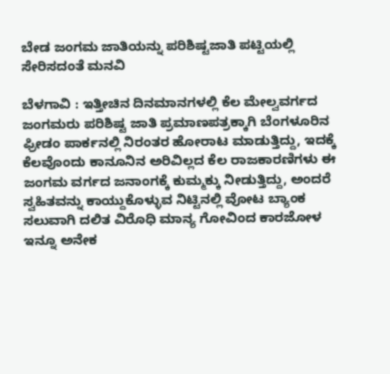ಬೇಡ ಜಂಗಮ ಜಾತಿಯನ್ನು ಪರಿಶಿಷ್ಟಜಾತಿ ಪಟ್ಟಿಯಲ್ಲಿ ಸೇರಿಸದಂತೆ ಮನವಿ

ಬೆಳಗಾವಿ : ಇತ್ತೀಚಿನ ದಿನಮಾನಗಳಲ್ಲಿ ಕೆಲ ಮೇಲ್ವವರ್ಗದ ಜಂಗಮರು ಪರಿಶಿಷ್ಟ ಜಾತಿ ಪ್ರಮಾಣಪತ್ರಕ್ಕಾಗಿ ಬೆಂಗಳೂರಿನ ಫ್ರೀಡಂ ಪಾರ್ಕನಲ್ಲಿ ನಿರಂತರ ಹೋರಾಟ ಮಾಡುತ್ತಿದ್ದು, ಇದಕ್ಕೆ ಕೆಲವೊಂದು ಕಾನೂನಿನ ಅರಿವಿಲ್ಲದ ಕೆಲ ರಾಜಕಾರಣಿಗಳು ಈ ಜಂಗಮ ವರ್ಗದ ಜನಾಂಗಕ್ಕೆ ಕುಮ್ಮಕ್ಕು ನೀಡುತ್ತಿದ್ದು, ಅಂದರೆ ಸ್ವಹಿತವನ್ನು ಕಾಯ್ದುಕೊಳ್ಳುವ ನಿಟ್ಟಿನಲ್ಲಿ ವೋಟ ಬ್ಯಾಂಕ ಸಲುವಾಗಿ ದಲಿತ ವಿರೊಧಿ ಮಾನ್ಯ ಗೋವಿಂದ ಕಾರಜೋಳ ಇನ್ನೂ ಅನೇಕ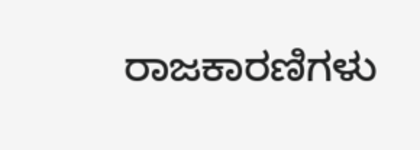ರಾಜಕಾರಣಿಗಳು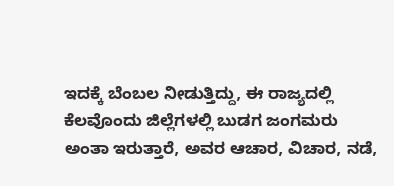ಇದಕ್ಕೆ ಬೆಂಬಲ ನೀಡುತ್ತಿದ್ದು, ಈ ರಾಜ್ಯದಲ್ಲಿ ಕೆಲವೊಂದು ಜಿಲ್ಲೆಗಳಲ್ಲಿ ಬುಡಗ ಜಂಗಮರು ಅಂತಾ ಇರುತ್ತಾರೆ, ಅವರ ಆಚಾರ, ವಿಚಾರ, ನಡೆ,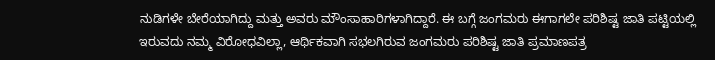ನುಡಿಗಳೇ ಬೇರೆಯಾಗಿದ್ದು ಮತ್ತು ಅವರು ಮೌಂಸಾಹಾರಿಗಳಾಗಿದ್ದಾರೆ. ಈ ಬಗ್ಗೆ ಜಂಗಮರು ಈಗಾಗಲೇ ಪರಿಶಿಷ್ಟ ಜಾತಿ ಪಟ್ಟಿಯಲ್ಲಿ ಇರುವದು ನಮ್ಮ ವಿರೋಧವಿಲ್ಲಾ, ಆರ್ಥಿಕವಾಗಿ ಸಭಲಗಿರುವ ಜಂಗಮರು ಪರಿಶಿಷ್ಟ ಜಾತಿ ಪ್ರಮಾಣಪತ್ರ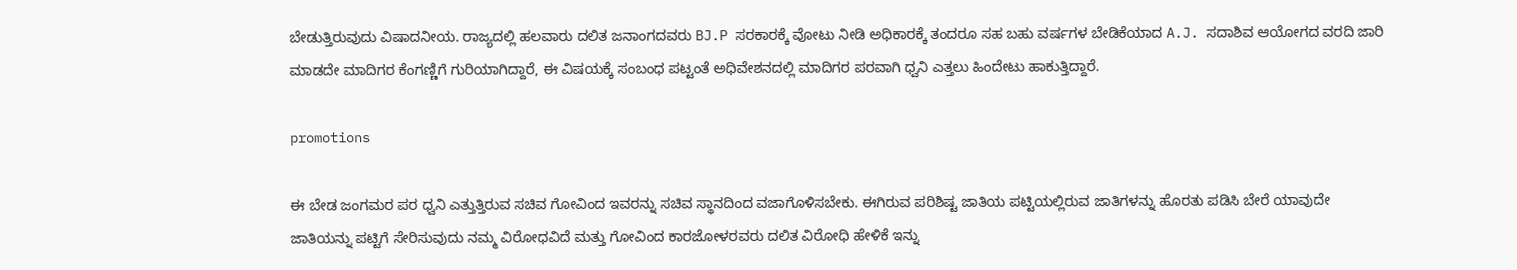ಬೇಡುತ್ತಿರುವುದು ವಿಷಾದನೀಯ. ರಾಜ್ಯದಲ್ಲಿ ಹಲವಾರು ದಲಿತ ಜನಾಂಗದವರು BJ.P ಸರಕಾರಕ್ಕೆ ವೋಟು ನೀಡಿ ಅಧಿಕಾರಕ್ಕೆ ತಂದರೂ ಸಹ ಬಹು ವರ್ಷಗಳ ಬೇಡಿಕೆಯಾದ A.J. ಸದಾಶಿವ ಆಯೋಗದ ವರದಿ ಜಾರಿ ಮಾಡದೇ ಮಾದಿಗರ ಕೆಂಗಣ್ಣಿಗೆ ಗುರಿಯಾಗಿದ್ದಾರೆ, ಈ ವಿಷಯಕ್ಕೆ ಸಂಬಂಧ ಪಟ್ಟಂತೆ ಅಧಿವೇಶನದಲ್ಲಿ ಮಾದಿಗರ ಪರವಾಗಿ ಧ್ವನಿ ಎತ್ತಲು ಹಿಂದೇಟು ಹಾಕುತ್ತಿದ್ದಾರೆ.

promotions

ಈ ಬೇಡ ಜಂಗಮರ ಪರ ಧ್ವನಿ ಎತ್ತುತ್ತಿರುವ ಸಚಿವ ಗೋವಿಂದ ಇವರನ್ನು ಸಚಿವ ಸ್ಥಾನದಿಂದ ವಜಾಗೊಳಿಸಬೇಕು. ಈಗಿರುವ ಪರಿಶಿಷ್ಟ ಜಾತಿಯ ಪಟ್ಟಿಯಲ್ಲಿರುವ ಜಾತಿಗಳನ್ನು ಹೊರತು ಪಡಿಸಿ ಬೇರೆ ಯಾವುದೇ ಜಾತಿಯನ್ನು ಪಟ್ಟಿಗೆ ಸೇರಿಸುವುದು ನಮ್ಮ ವಿರೋಧವಿದೆ ಮತ್ತು ಗೋವಿಂದ ಕಾರಜೋಳರವರು ದಲಿತ ವಿರೋಧಿ ಹೇಳಿಕೆ ಇನ್ನು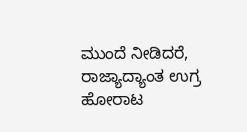ಮುಂದೆ ನೀಡಿದರೆ, ರಾಜ್ಯಾದ್ಯಾಂತ ಉಗ್ರ ಹೋರಾಟ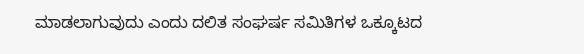ಮಾಡಲಾಗುವುದು ಎಂದು ದಲಿತ ಸಂಘರ್ಷ ಸಮಿತಿಗಳ ಒಕ್ಕೂಟದ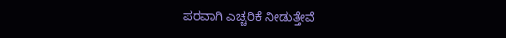ಪರವಾಗಿ ಎಚ್ಚರಿಕೆ ನೀಡುತ್ತೇವೆ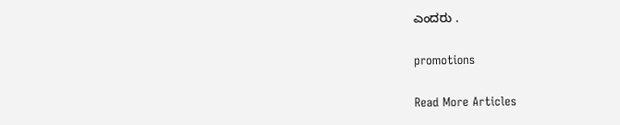ಎಂದರು .

promotions

Read More Articles